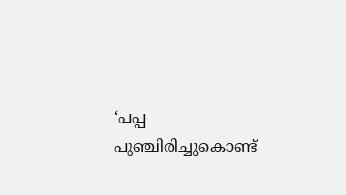‘പപ്പ പുഞ്ചിരിച്ചുകൊണ്ട്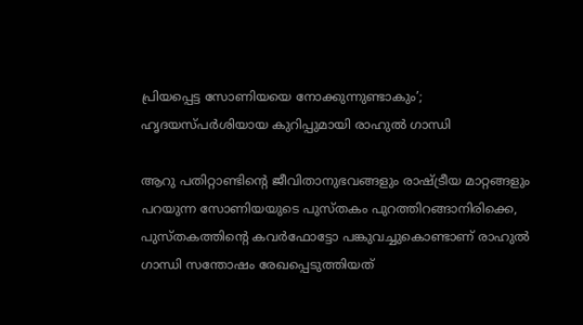പ്രിയപ്പെട്ട സോണിയയെ നോക്കുന്നുണ്ടാകും’; ഹൃദയസ്പർശിയായ കുറിപ്പുമായി രാഹുല്‍ ഗാന്ധി

ആറു പതിറ്റാണ്ടിന്റെ ജീവിതാനുഭവങ്ങളും രാഷ്ട്രീയ മാറ്റങ്ങളും പറയുന്ന സോണിയയുടെ പുസ്തകം പുറത്തിറങ്ങാനിരിക്കെ, പുസ്തകത്തിന്റെ കവര്‍ഫോട്ടോ പങ്കുവച്ചുകൊണ്ടാണ് രാഹുല്‍ ഗാന്ധി സന്തോഷം രേഖപ്പെടുത്തിയത്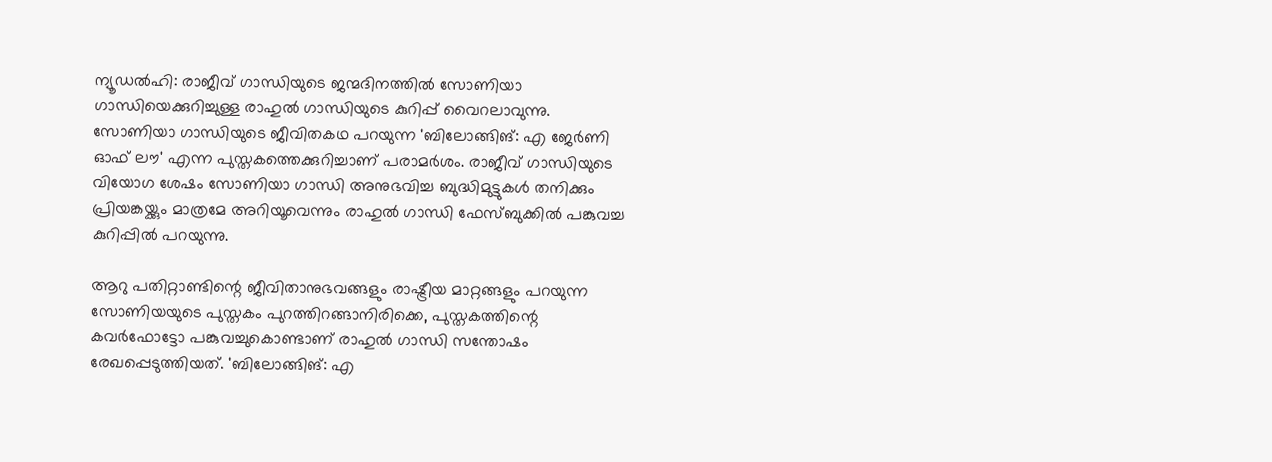ന്യൂഡല്‍ഹി: രാജീവ് ഗാന്ധിയുടെ ജന്മദിനത്തില്‍ സോണിയാ ഗാന്ധിയെക്കുറിച്ചുള്ള രാഹുല്‍ ഗാന്ധിയുടെ കുറിപ്പ് വൈറലാവുന്നു. സോണിയാ ഗാന്ധിയുടെ ജീവിതകഥ പറയുന്ന 'ബിലോങ്ങിങ്: എ ജേര്‍ണി ഓഫ് ലൗ' എന്ന പുസ്തകത്തെക്കുറിച്ചാണ് പരാമര്‍ശം. രാജീവ് ഗാന്ധിയുടെ വിയോഗ ശേഷം സോണിയാ ഗാന്ധി അനുഭവിച്ച ബുദ്ധിമുട്ടുകള്‍ തനിക്കും പ്രിയങ്കയ്ക്കും മാത്രമേ അറിയൂവെന്നും രാഹുല്‍ ഗാന്ധി ഫേസ്ബുക്കില്‍ പങ്കുവച്ച കുറിപ്പില്‍ പറയുന്നു.

ആറു പതിറ്റാണ്ടിന്റെ ജീവിതാനുഭവങ്ങളും രാഷ്ട്രീയ മാറ്റങ്ങളും പറയുന്ന സോണിയയുടെ പുസ്തകം പുറത്തിറങ്ങാനിരിക്കെ, പുസ്തകത്തിന്റെ കവര്‍ഫോട്ടോ പങ്കുവച്ചുകൊണ്ടാണ് രാഹുല്‍ ഗാന്ധി സന്തോഷം രേഖപ്പെടുത്തിയത്. 'ബിലോങ്ങിങ്: എ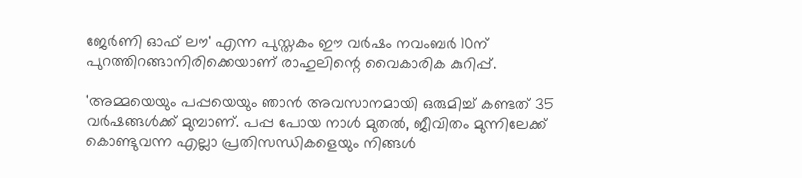ജേര്‍ണി ഓഫ് ലൗ' എന്ന പുസ്തകം ഈ വര്‍ഷം നവംബര്‍ 10ന് പുറത്തിറങ്ങാനിരിക്കെയാണ് രാഹുലിന്റെ വൈകാരിക കുറിപ്പ്.

'അമ്മയെയും പപ്പയെയും ഞാന്‍ അവസാനമായി ഒരുമിച്ച് കണ്ടത് 35 വര്‍ഷങ്ങള്‍ക്ക് മുമ്പാണ്. പപ്പ പോയ നാള്‍ മുതല്‍, ജീവിതം മുന്നിലേക്ക് കൊണ്ടുവന്ന എല്ലാ പ്രതിസന്ധികളെയും നിങ്ങൾ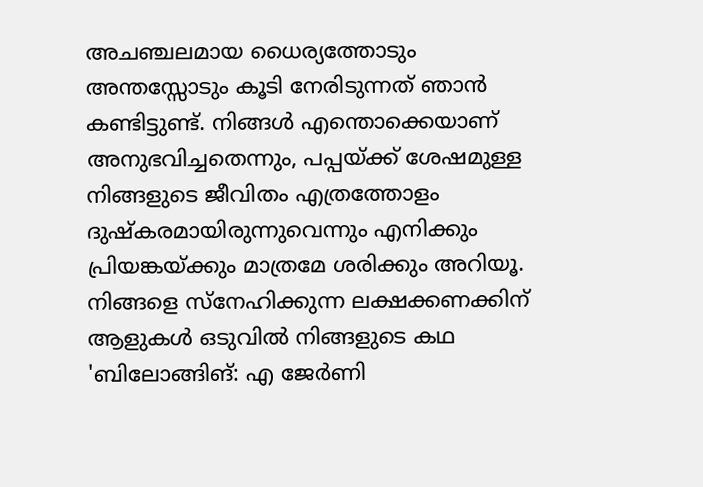അചഞ്ചലമായ ധൈര്യത്തോടും അന്തസ്സോടും കൂടി നേരിടുന്നത് ഞാന്‍ കണ്ടിട്ടുണ്ട്. നിങ്ങള്‍ എന്തൊക്കെയാണ് അനുഭവിച്ചതെന്നും, പപ്പയ്ക്ക് ശേഷമുള്ള നിങ്ങളുടെ ജീവിതം എത്രത്തോളം ദുഷ്‌കരമായിരുന്നുവെന്നും എനിക്കും പ്രിയങ്കയ്ക്കും മാത്രമേ ശരിക്കും അറിയൂ. നിങ്ങളെ സ്‌നേഹിക്കുന്ന ലക്ഷക്കണക്കിന് ആളുകള്‍ ഒടുവില്‍ നിങ്ങളുടെ കഥ 'ബിലോങ്ങിങ്: എ ജേര്‍ണി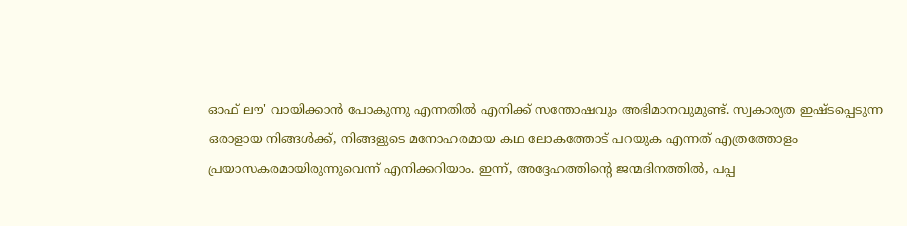ഓഫ് ലൗ' വായിക്കാന്‍ പോകുന്നു എന്നതില്‍ എനിക്ക് സന്തോഷവും അഭിമാനവുമുണ്ട്. സ്വകാര്യത ഇഷ്ടപ്പെടുന്ന ഒരാളായ നിങ്ങള്‍ക്ക്, നിങ്ങളുടെ മനോഹരമായ കഥ ലോകത്തോട് പറയുക എന്നത് എത്രത്തോളം പ്രയാസകരമായിരുന്നുവെന്ന് എനിക്കറിയാം. ഇന്ന്, അദ്ദേഹത്തിന്റെ ജന്മദിനത്തില്‍, പപ്പ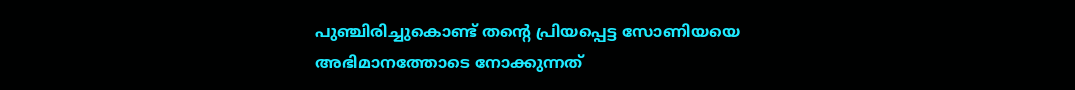പുഞ്ചിരിച്ചുകൊണ്ട് തന്റെ പ്രിയപ്പെട്ട സോണിയയെ അഭിമാനത്തോടെ നോക്കുന്നത്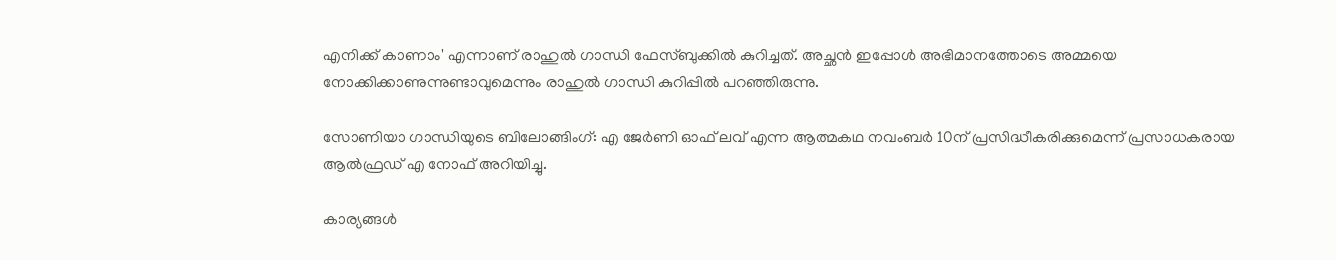എനിക്ക് കാണാം' എന്നാണ് രാഹുല്‍ ഗാന്ധി ഫേസ്ബുക്കില്‍ കുറിച്ചത്. അച്ഛന്‍ ഇപ്പോള്‍ അഭിമാനത്തോടെ അമ്മയെ നോക്കിക്കാണുന്നുണ്ടാവുമെന്നും രാഹുല്‍ ഗാന്ധി കുറിപ്പിൽ പറഞ്ഞിരുന്നു.

സോണിയാ ഗാന്ധിയുടെ ബിലോങ്ങിംഗ്: എ ജേര്‍ണി ഓഫ് ലവ് എന്ന ആത്മകഥ നവംബര്‍ 10ന് പ്രസിദ്ധീകരിക്കുമെന്ന് പ്രസാധകരായ ആല്‍ഫ്രഡ് എ നോഫ് അറിയിച്ചു.

കാര്യങ്ങള്‍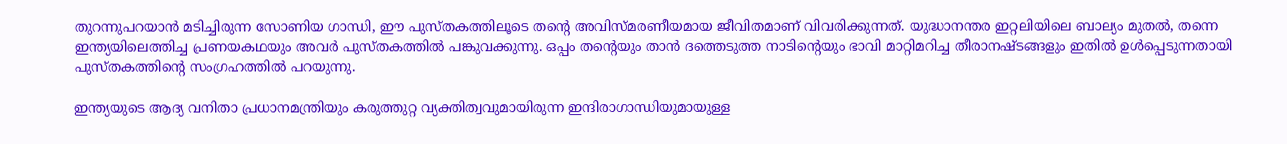തുറന്നുപറയാന്‍ മടിച്ചിരുന്ന സോണിയ ഗാന്ധി, ഈ പുസ്തകത്തിലൂടെ തന്റെ അവിസ്മരണീയമായ ജീവിതമാണ് വിവരിക്കുന്നത്. യുദ്ധാനന്തര ഇറ്റലിയിലെ ബാല്യം മുതല്‍, തന്നെ ഇന്ത്യയിലെത്തിച്ച പ്രണയകഥയും അവര്‍ പുസ്തകത്തില്‍ പങ്കുവക്കുന്നു. ഒപ്പം തന്റെയും താന്‍ ദത്തെടുത്ത നാടിന്റെയും ഭാവി മാറ്റിമറിച്ച തീരാനഷ്ടങ്ങളും ഇതില്‍ ഉള്‍പ്പെടുന്നതായി പുസ്തകത്തിന്റെ സംഗ്രഹത്തില്‍ പറയുന്നു.

ഇന്ത്യയുടെ ആദ്യ വനിതാ പ്രധാനമന്ത്രിയും കരുത്തുറ്റ വ്യക്തിത്വവുമായിരുന്ന ഇന്ദിരാഗാന്ധിയുമായുള്ള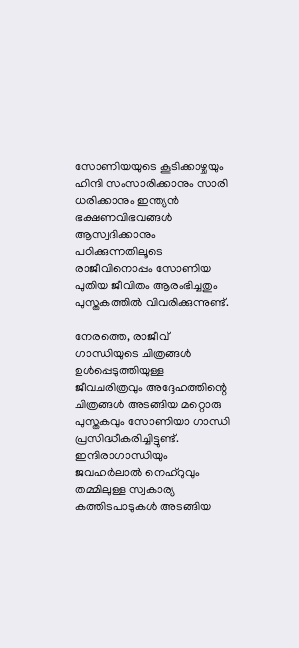സോണിയയുടെ കൂടിക്കാഴ്ചയും ഹിന്ദി സംസാരിക്കാനും സാരി ധരിക്കാനും ഇന്ത്യന്‍ ഭക്ഷണവിഭവങ്ങള്‍ ആസ്വദിക്കാനും പഠിക്കുന്നതിലൂടെ രാജീവിനൊപ്പം സോണിയ പുതിയ ജീവിതം ആരംഭിച്ചതും പുസ്തകത്തില്‍ വിവരിക്കുന്നുണ്ട്.

നേരത്തെ, രാജീവ് ഗാന്ധിയുടെ ചിത്രങ്ങള്‍ ഉള്‍പ്പെടുത്തിയുള്ള ജീവചരിത്രവും അദ്ദേഹത്തിന്റെ ചിത്രങ്ങള്‍ അടങ്ങിയ മറ്റൊരു പുസ്തകവും സോണിയാ ഗാന്ധി പ്രസിദ്ധീകരിച്ചിട്ടുണ്ട്. ഇന്ദിരാഗാന്ധിയും ജവഹര്‍ലാല്‍ നെഹ്റുവും തമ്മിലുള്ള സ്വകാര്യ കത്തിടപാടുകള്‍ അടങ്ങിയ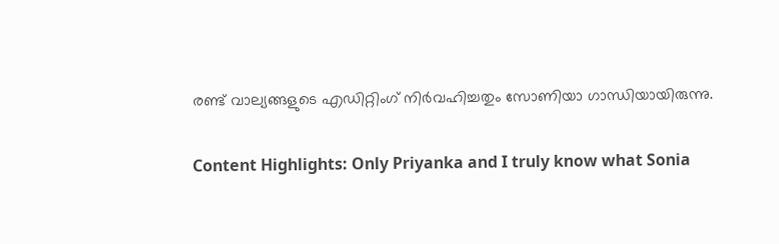രണ്ട് വാല്യങ്ങളുടെ എഡിറ്റിംഗ് നിര്‍വഹിച്ചതും സോണിയാ ഗാന്ധിയായിരുന്നു.

Content Highlights: Only Priyanka and I truly know what Sonia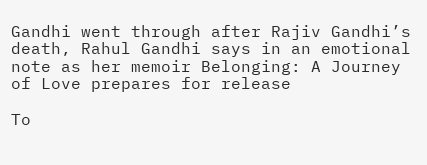Gandhi went through after Rajiv Gandhi’s death, Rahul Gandhi says in an emotional note as her memoir Belonging: A Journey of Love prepares for release

To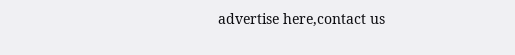advertise here,contact us